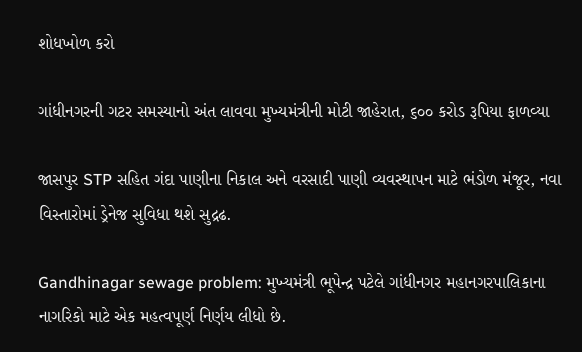શોધખોળ કરો

ગાંધીનગરની ગટર સમસ્યાનો અંત લાવવા મુખ્યમંત્રીની મોટી જાહેરાત, ૬૦૦ કરોડ રૂપિયા ફાળવ્યા

જાસપુર STP સહિત ગંદા પાણીના નિકાલ અને વરસાદી પાણી વ્યવસ્થાપન માટે ભંડોળ મંજૂર, નવા વિસ્તારોમાં ડ્રેનેજ સુવિધા થશે સુદ્રઢ.

Gandhinagar sewage problem: મુખ્યમંત્રી ભૂપેન્દ્ર પટેલે ગાંધીનગર મહાનગરપાલિકાના નાગરિકો માટે એક મહત્વપૂર્ણ નિર્ણય લીધો છે.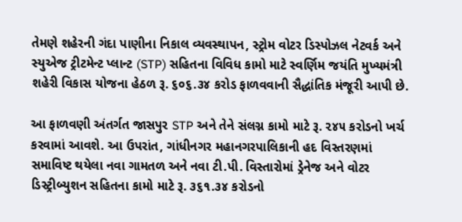તેમણે શહેરની ગંદા પાણીના નિકાલ વ્યવસ્થાપન, સ્ટ્રોમ વોટર ડિસ્પોઝલ નેટવર્ક અને સ્યુએજ ટ્રીટમેન્ટ પ્લાન્ટ (STP) સહિતના વિવિધ કામો માટે સ્વર્ણિમ જયંતિ મુખ્યમંત્રી શહેરી વિકાસ યોજના હેઠળ રૂ. ૬૦૬.૩૪ કરોડ ફાળવવાની સૈદ્ધાંતિક મંજૂરી આપી છે.

આ ફાળવણી અંતર્ગત જાસપુર STP અને તેને સંલગ્ન કામો માટે રૂ. ૨૪૫ કરોડનો ખર્ચ કરવામાં આવશે. આ ઉપરાંત, ગાંધીનગર મહાનગરપાલિકાની હદ વિસ્તરણમાં સમાવિષ્ટ થયેલા નવા ગામતળ અને નવા ટી.પી. વિસ્તારોમાં ડ્રેનેજ અને વોટર ડિસ્ટ્રીબ્યુશન સહિતના કામો માટે રૂ. ૩૬૧.૩૪ કરોડનો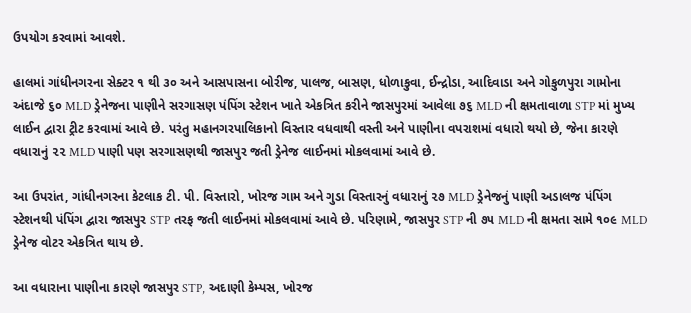ઉપયોગ કરવામાં આવશે.

હાલમાં ગાંધીનગરના સેક્ટર ૧ થી ૩૦ અને આસપાસના બોરીજ, પાલજ, બાસણ, ધોળાકુવા, ઈન્દ્રોડા, આદિવાડા અને ગોકુળપુરા ગામોના અંદાજે ૬૦ MLD ડ્રેનેજના પાણીને સરગાસણ પંપિંગ સ્ટેશન ખાતે એકત્રિત કરીને જાસપુરમાં આવેલા ૭૬ MLD ની ક્ષમતાવાળા STP માં મુખ્ય લાઈન દ્વારા ટ્રીટ કરવામાં આવે છે. પરંતુ મહાનગરપાલિકાનો વિસ્તાર વધવાથી વસ્તી અને પાણીના વપરાશમાં વધારો થયો છે, જેના કારણે વધારાનું ૨૨ MLD પાણી પણ સરગાસણથી જાસપુર જતી ડ્રેનેજ લાઈનમાં મોકલવામાં આવે છે.

આ ઉપરાંત, ગાંધીનગરના કેટલાક ટી. પી. વિસ્તારો, ખોરજ ગામ અને ગુડા વિસ્તારનું વધારાનું ૨૭ MLD ડ્રેનેજનું પાણી અડાલજ પંપિંગ સ્ટેશનથી પંપિંગ દ્વારા જાસપુર STP તરફ જતી લાઈનમાં મોકલવામાં આવે છે. પરિણામે, જાસપુર STP ની ૭૫ MLD ની ક્ષમતા સામે ૧૦૯ MLD ડ્રેનેજ વોટર એકત્રિત થાય છે.

આ વધારાના પાણીના કારણે જાસપુર STP, અદાણી કેમ્પસ, ખોરજ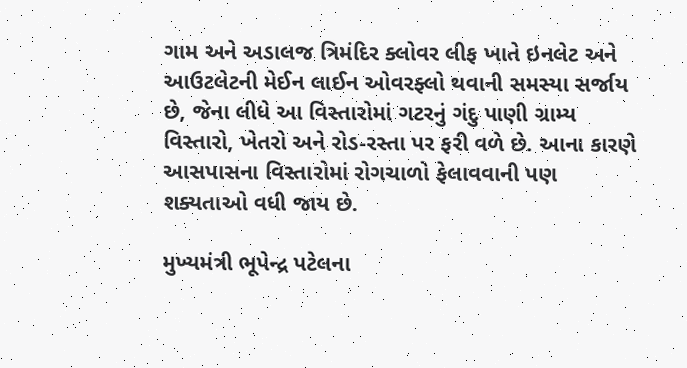ગામ અને અડાલજ ત્રિમંદિર ક્લોવર લીફ ખાતે ઇનલેટ અને આઉટલેટની મેઈન લાઈન ઓવરફ્લો થવાની સમસ્યા સર્જાય છે, જેના લીધે આ વિસ્તારોમાં ગટરનું ગંદુ પાણી ગ્રામ્ય વિસ્તારો, ખેતરો અને રોડ-રસ્તા પર ફરી વળે છે. આના કારણે આસપાસના વિસ્તારોમાં રોગચાળો ફેલાવવાની પણ શક્યતાઓ વધી જાય છે.

મુખ્યમંત્રી ભૂપેન્દ્ર પટેલના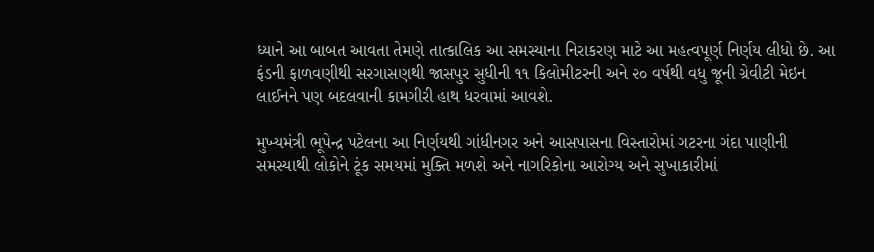ધ્યાને આ બાબત આવતા તેમણે તાત્કાલિક આ સમસ્યાના નિરાકરણ માટે આ મહત્વપૂર્ણ નિર્ણય લીધો છે. આ ફંડની ફાળવણીથી સરગાસણથી જાસપુર સુધીની ૧૧ કિલોમીટરની અને ૨૦ વર્ષથી વધુ જૂની ગ્રેવીટી મેઇન લાઈનને પણ બદલવાની કામગીરી હાથ ધરવામાં આવશે.

મુખ્યમંત્રી ભૂપેન્દ્ર પટેલના આ નિર્ણયથી ગાંધીનગર અને આસપાસના વિસ્તારોમાં ગટરના ગંદા પાણીની સમસ્યાથી લોકોને ટૂંક સમયમાં મુક્તિ મળશે અને નાગરિકોના આરોગ્ય અને સુખાકારીમાં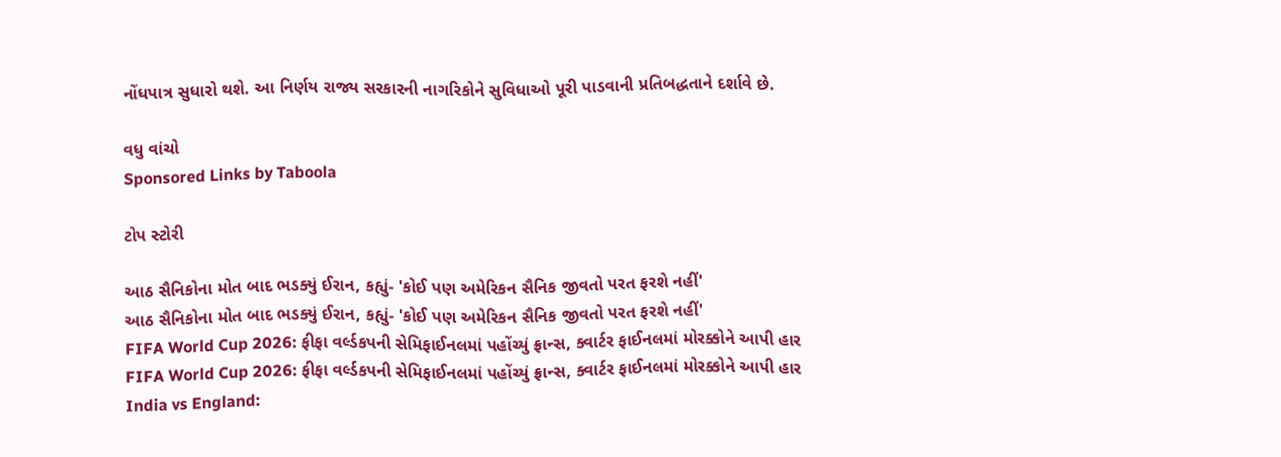નોંધપાત્ર સુધારો થશે. આ નિર્ણય રાજ્ય સરકારની નાગરિકોને સુવિધાઓ પૂરી પાડવાની પ્રતિબદ્ધતાને દર્શાવે છે.

વધુ વાંચો
Sponsored Links by Taboola

ટોપ સ્ટોરી

આઠ સૈનિકોના મોત બાદ ભડક્યું ઈરાન, કહ્યું- 'કોઈ પણ અમેરિકન સૈનિક જીવતો પરત ફરશે નહીં'
આઠ સૈનિકોના મોત બાદ ભડક્યું ઈરાન, કહ્યું- 'કોઈ પણ અમેરિકન સૈનિક જીવતો પરત ફરશે નહીં'
FIFA World Cup 2026: ફીફા વર્લ્ડકપની સેમિફાઈનલમાં પહોંચ્યું ફ્રાન્સ, ક્વાર્ટર ફાઈનલમાં મોરક્કોને આપી હાર
FIFA World Cup 2026: ફીફા વર્લ્ડકપની સેમિફાઈનલમાં પહોંચ્યું ફ્રાન્સ, ક્વાર્ટર ફાઈનલમાં મોરક્કોને આપી હાર
India vs England: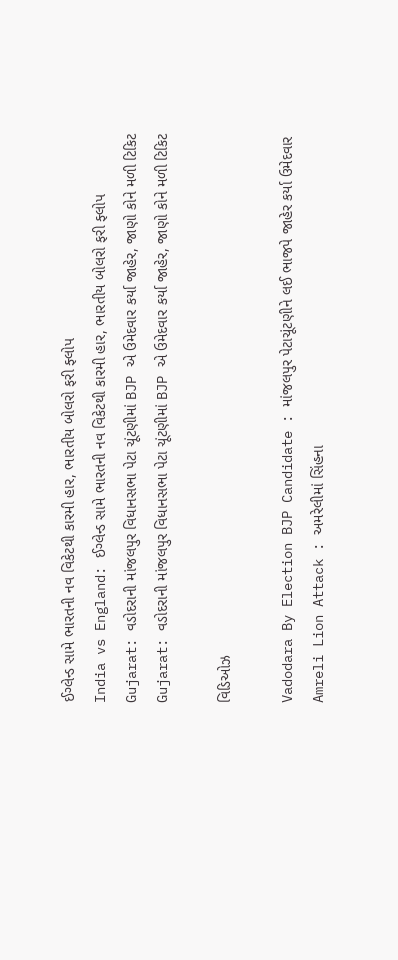ઈગ્લેન્ડ સામે ભારતની નવ વિકેટથી કારમી હાર, ભારતીય બોલરો ફરી ફ્લોપ
India vs England: ઈગ્લેન્ડ સામે ભારતની નવ વિકેટથી કારમી હાર, ભારતીય બોલરો ફરી ફ્લોપ
Gujarat: વડોદરાની માંજલપુર વિધાનસભા પેટા ચૂંટણીમાં BJP એ ઉમેદવાર કર્યા જાહેર, જાણો કોને મળી ટિકિટ
Gujarat: વડોદરાની માંજલપુર વિધાનસભા પેટા ચૂંટણીમાં BJP એ ઉમેદવાર કર્યા જાહેર, જાણો કોને મળી ટિકિટ

વિડિઓઝ

Vadodara By Election BJP Candidate : માંજલપુર પેટાચૂંટણીને લઈ ભાજપે જાહેર કર્યા ઉમેદવાર
Amreli Lion Attack : અમરેલીમાં સિંહના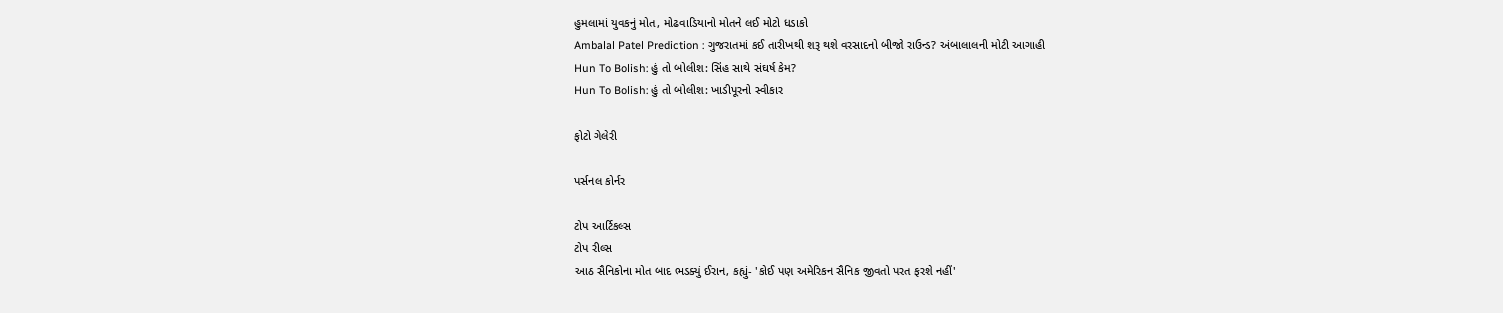હુમલામાં યુવકનું મોત, મોઢવાડિયાનો મોતને લઈ મોટો ધડાકો
Ambalal Patel Prediction : ગુજરાતમાં કઈ તારીખથી શરૂ થશે વરસાદનો બીજો રાઉન્ડ? અંબાલાલની મોટી આગાહી
Hun To Bolish: હું તો બોલીશ: સિંહ સાથે સંઘર્ષ કેમ?
Hun To Bolish: હું તો બોલીશ: ખાડીપૂરનો સ્વીકાર

ફોટો ગેલેરી

પર્સનલ કોર્નર

ટોપ આર્ટિકલ્સ
ટોપ રીલ્સ
આઠ સૈનિકોના મોત બાદ ભડક્યું ઈરાન, કહ્યું- 'કોઈ પણ અમેરિકન સૈનિક જીવતો પરત ફરશે નહીં'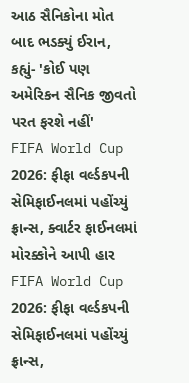આઠ સૈનિકોના મોત બાદ ભડક્યું ઈરાન, કહ્યું- 'કોઈ પણ અમેરિકન સૈનિક જીવતો પરત ફરશે નહીં'
FIFA World Cup 2026: ફીફા વર્લ્ડકપની સેમિફાઈનલમાં પહોંચ્યું ફ્રાન્સ, ક્વાર્ટર ફાઈનલમાં મોરક્કોને આપી હાર
FIFA World Cup 2026: ફીફા વર્લ્ડકપની સેમિફાઈનલમાં પહોંચ્યું ફ્રાન્સ,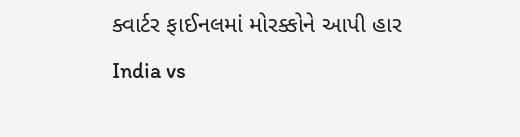ક્વાર્ટર ફાઈનલમાં મોરક્કોને આપી હાર
India vs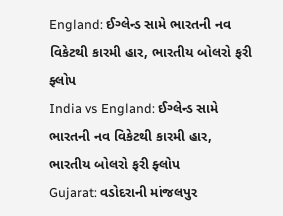England: ઈગ્લેન્ડ સામે ભારતની નવ વિકેટથી કારમી હાર, ભારતીય બોલરો ફરી ફ્લોપ
India vs England: ઈગ્લેન્ડ સામે ભારતની નવ વિકેટથી કારમી હાર, ભારતીય બોલરો ફરી ફ્લોપ
Gujarat: વડોદરાની માંજલપુર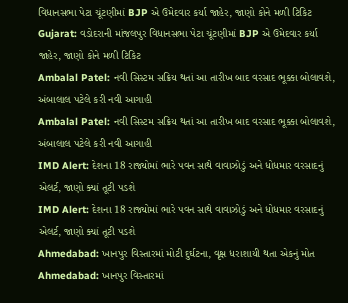વિધાનસભા પેટા ચૂંટણીમાં BJP એ ઉમેદવાર કર્યા જાહેર, જાણો કોને મળી ટિકિટ
Gujarat: વડોદરાની માંજલપુર વિધાનસભા પેટા ચૂંટણીમાં BJP એ ઉમેદવાર કર્યા જાહેર, જાણો કોને મળી ટિકિટ
Ambalal Patel: નવી સિસ્ટમ સક્રિય થતાં આ તારીખ બાદ વરસાદ ભૂક્કા બોલાવશે, અંબાલાલ પટેલે કરી નવી આગાહી
Ambalal Patel: નવી સિસ્ટમ સક્રિય થતાં આ તારીખ બાદ વરસાદ ભૂક્કા બોલાવશે, અંબાલાલ પટેલે કરી નવી આગાહી
IMD Alert: દેશના 18 રાજ્યોમાં ભારે પવન સાથે વાવાઝોડું અને ધોધમાર વરસાદનું એલર્ટ, જાણો ક્યાં તૂટી પડશે
IMD Alert: દેશના 18 રાજ્યોમાં ભારે પવન સાથે વાવાઝોડું અને ધોધમાર વરસાદનું એલર્ટ, જાણો ક્યાં તૂટી પડશે
Ahmedabad: ખાનપુર વિસ્તારમાં મોટી દુર્ઘટના, વૃક્ષ ધરાશાયી થતા એકનું મોત
Ahmedabad: ખાનપુર વિસ્તારમાં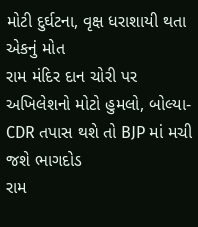મોટી દુર્ઘટના, વૃક્ષ ધરાશાયી થતા એકનું મોત
રામ મંદિર દાન ચોરી પર અખિલેશનો મોટો હુમલો, બોલ્યા- CDR તપાસ થશે તો BJP માં મચી જશે ભાગદોડ
રામ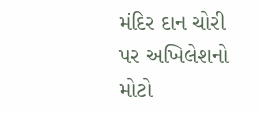મંદિર દાન ચોરી પર અખિલેશનો મોટો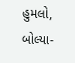હુમલો, બોલ્યા-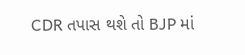CDR તપાસ થશે તો BJP માં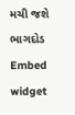મચી જશે ભાગદોડ
Embed widget